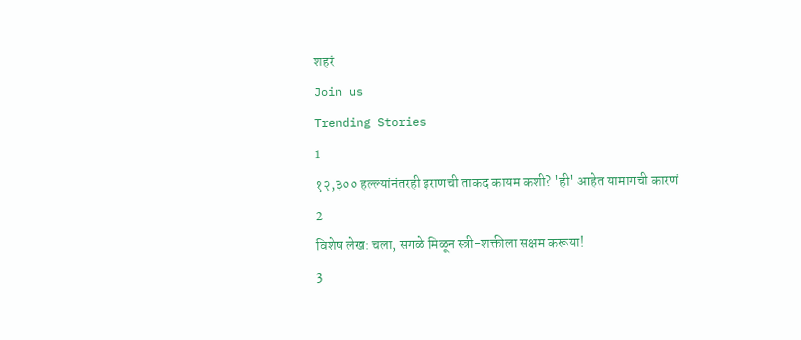शहरं
Join us
Trending Stories
1
१२,३०० हल्ल्यांनंतरही इराणची ताकद कायम कशी? 'ही' आहेत यामागची कारणं
2
विशेष लेख: चला, सगळे मिळून स्त्री-शक्तीला सक्षम करूया!
3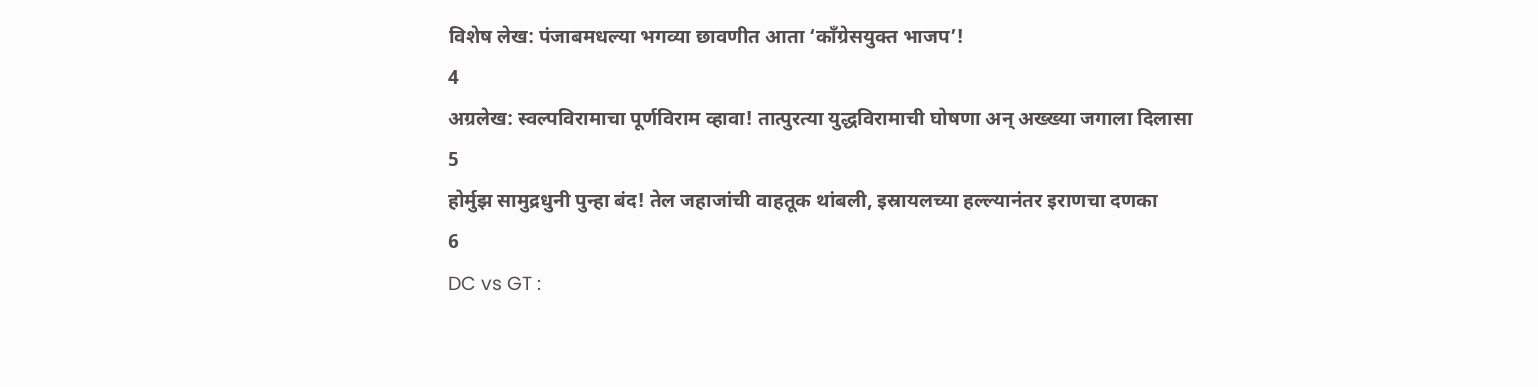विशेष लेख: पंजाबमधल्या भगव्या छावणीत आता ‘काँग्रेसयुक्त भाजप’!
4
अग्रलेख: स्वल्पविरामाचा पूर्णविराम व्हावा! तात्पुरत्या युद्धविरामाची घोषणा अन् अख्ख्या जगाला दिलासा
5
होर्मुझ सामुद्रधुनी पुन्हा बंद! तेल जहाजांची वाहतूक थांबली, इस्रायलच्या हल्ल्यानंतर इराणचा दणका
6
DC vs GT :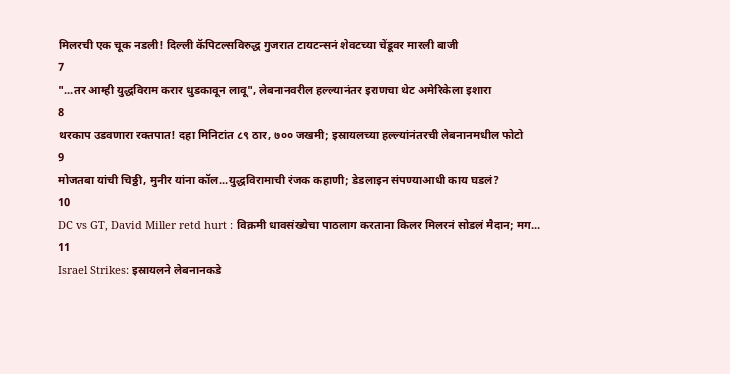मिलरची एक चूक नडली! दिल्ली कॅपिटल्सविरुद्ध गुजरात टायटन्सनं शेवटच्या चेंडूवर मारली बाजी
7
"...तर आम्ही युद्धविराम करार धुडकावून लावू", लेबनानवरील हल्ल्यानंतर इराणचा थेट अमेरिकेला इशारा
8
थरकाप उडवणारा रक्तपात! दहा मिनिटांत ८९ ठार, ७०० जखमी; इस्रायलच्या हल्ल्यांनंतरची लेबनानमधील फोटो
9
मोजतबा यांची चिठ्ठी, मुनीर यांना कॉल...युद्धविरामाची रंजक कहाणी; डेडलाइन संपण्याआधी काय घडलं?
10
DC vs GT, David Miller retd hurt : विक्रमी धावसंख्येचा पाठलाग करताना किलर मिलरनं सोडलं मैदान; मग...
11
Israel Strikes: इस्रायलने लेबनानकडे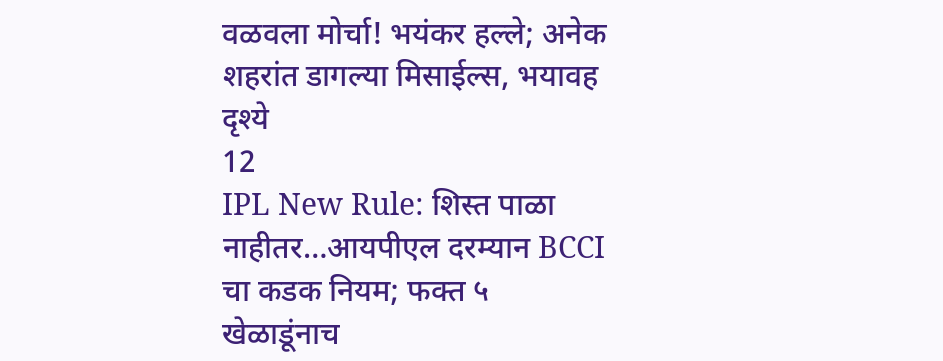वळवला मोर्चा! भयंकर हल्ले; अनेक शहरांत डागल्या मिसाईल्स, भयावह दृश्ये
12
IPL New Rule: शिस्त पाळा नाहीतर…आयपीएल दरम्यान BCCI चा कडक नियम; फक्त ५ खेळाडूंनाच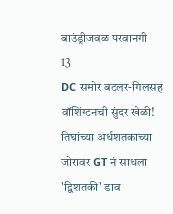बाउंड्रीजवळ परवानगी
13
DC समोर बटलर-गिलसह वॉशिंग्टनची सुंदर खेळी! तिघांच्या अर्धशतकाच्या जोरावर GT नं साधला 'द्विशतकी' डाव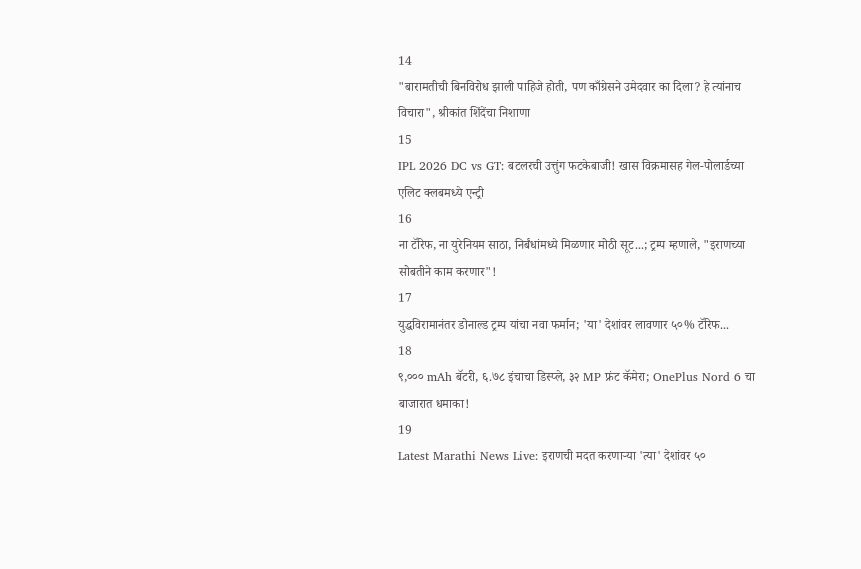14
"बारामतीची बिनविरोध झाली पाहिजे होती, पण काँग्रेसने उमेदवार का दिला? हे त्यांनाच विचारा", श्रीकांत शिंदेंचा निशाणा
15
IPL 2026 DC vs GT: बटलरची उत्तुंग फटकेबाजी! खास विक्रमासह गेल-पोलार्डच्या एलिट क्लबमध्ये एन्ट्री
16
ना टॅरिफ, ना युरेनियम साठा, निर्बंधांमध्ये मिळणार मोठी सूट...; ट्रम्प म्हणाले, "इराणच्या सोबतीने काम करणार"!
17
युद्धविरामानंतर डोनाल्ड ट्रम्प यांचा नवा फर्मान; 'या' देशांवर लावणार ५०% टॅरिफ...
18
९,००० mAh बॅटरी, ६.७८ इंचाचा डिस्प्ले, ३२ MP फ्रंट कॅमेरा; OnePlus Nord 6 चा बाजारात धमाका!
19
Latest Marathi News Live: इराणची मदत करणाऱ्या 'त्या' देशांवर ५०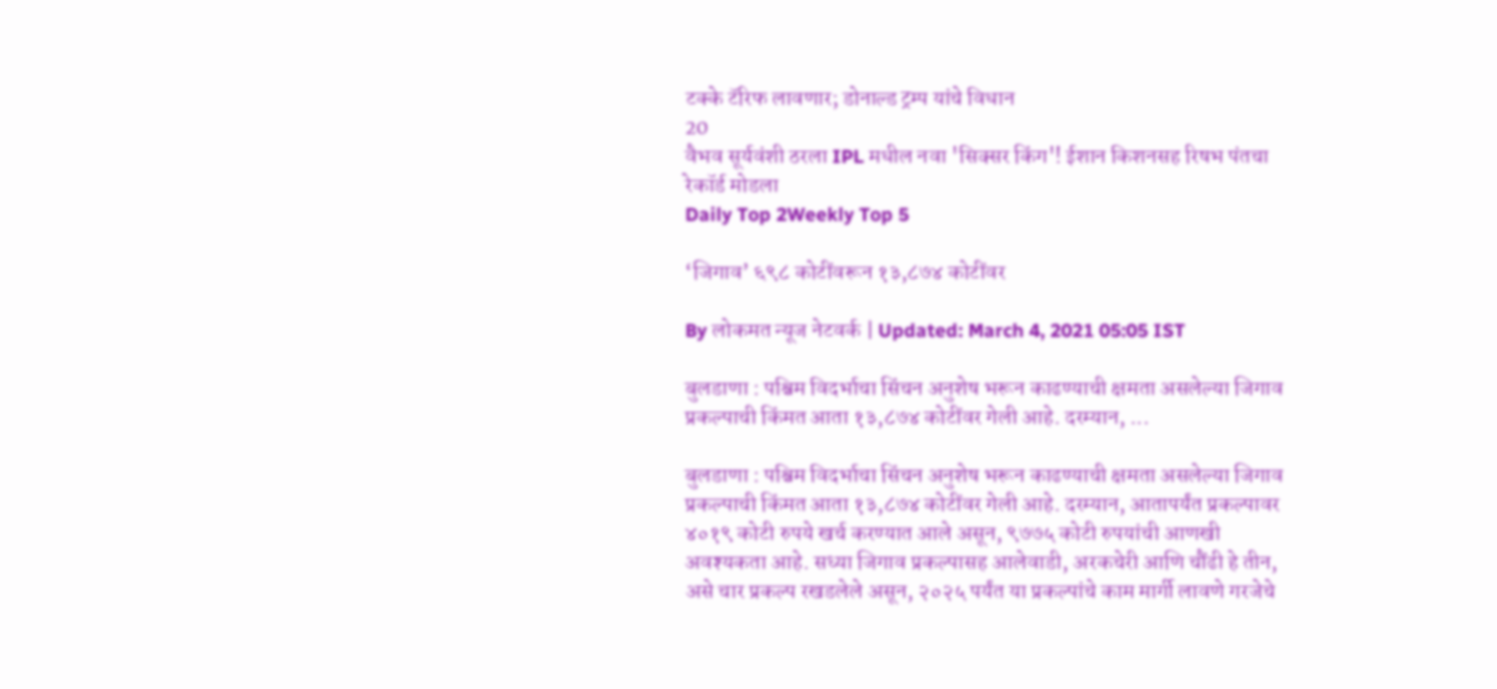टक्के टॅरिफ लावणार; डोनाल्ड ट्रम्प यांचे विधान
20
वैभव सूर्यवंशी ठरला IPL मधील नवा 'सिक्सर किंग'! ईशान किशनसह रिषभ पंतचा रेकॉर्ड मोडला
Daily Top 2Weekly Top 5

‘जिगाव’ ६९८ कोटींवरून १३,८७४ कोटींवर

By लोकमत न्यूज नेटवर्क | Updated: March 4, 2021 05:05 IST

बुलडाणा : पश्चिम विदर्भाचा सिंचन अनुशेष भरून काढण्याची क्षमता असलेल्या जिगाव प्रकल्पाची किंमत आता १३,८७४ कोटींवर गेली आहे. दरम्यान, ...

बुलडाणा : पश्चिम विदर्भाचा सिंचन अनुशेष भरून काढण्याची क्षमता असलेल्या जिगाव प्रकल्पाची किंमत आता १३,८७४ कोटींवर गेली आहे. दरम्यान, आतापर्यंत प्रकल्पावर ४०१९ कोटी रुपये खर्च करण्यात आले असून, ९७७५ कोटी रुपयांची आणखी अवश्यकता आहे. सध्या जिगाव प्रकल्पासह आलेवाडी, अरकचेरी आणि चौंढी हे तीन, असे चार प्रकल्प रखडलेले असून, २०२५ पर्यंत या प्रकल्पांचे काम मार्गी लावणे गरजेचे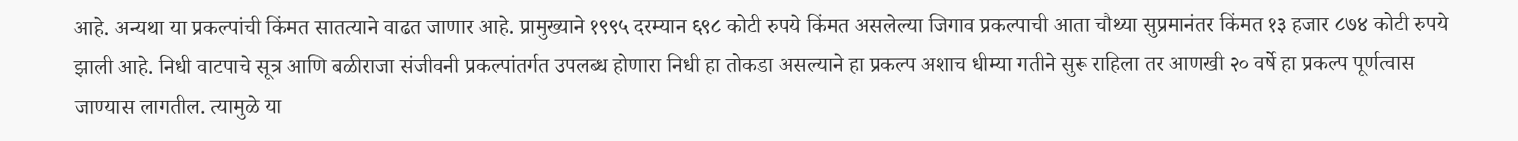आहे. अन्यथा या प्रकल्पांची किंमत सातत्याने वाढत जाणार आहे. प्रामुख्याने १९९५ दरम्यान ६९८ कोटी रुपये किंमत असलेल्या जिगाव प्रकल्पाची आता चौथ्या सुप्रमानंतर किंमत १३ हजार ८७४ कोटी रुपये झाली आहे. निधी वाटपाचे सूत्र आणि बळीराजा संजीवनी प्रकल्पांतर्गत उपलब्ध होणारा निधी हा तोकडा असल्याने हा प्रकल्प अशाच धीम्या गतीने सुरू राहिला तर आणखी २० वर्षे हा प्रकल्प पूर्णत्वास जाण्यास लागतील. त्यामुळे या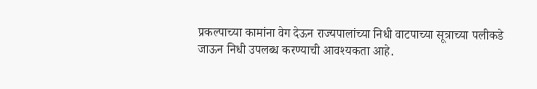प्रकल्पाच्या कामांना वेग देऊन राज्यपालांच्या निधी वाटपाच्या सूत्राच्या पलीकडे जाऊन निधी उपलब्ध करण्याची आवश्यकता आहे.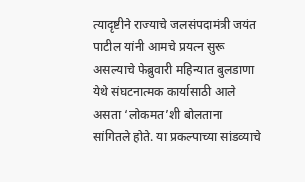त्यादृष्टीने राज्याचे जलसंपदामंत्री जयंत पाटील यांनी आमचे प्रयत्न सुरू असल्याचे फेब्रुवारी महिन्यात बुलडाणा येथे संघटनात्मक कार्यासाठी आले असता ‘लोकमत’शी बोलताना सांगितले होते. या प्रकल्पाच्या सांडव्याचे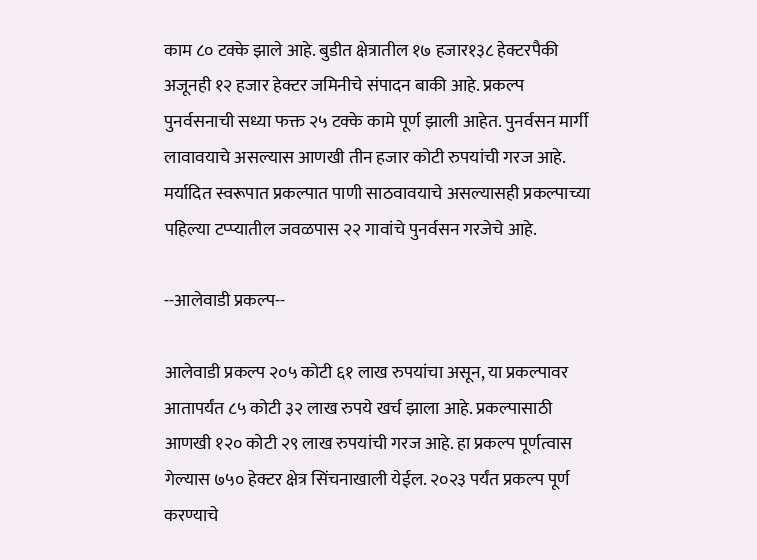काम ८० टक्के झाले आहे. बुडीत क्षेत्रातील १७ हजार१३८ हेक्टरपैकी अजूनही १२ हजार हेक्टर जमिनीचे संपादन बाकी आहे. प्रकल्प पुनर्वसनाची सध्या फक्त २५ टक्के कामे पूर्ण झाली आहेत. पुनर्वसन मार्गी लावावयाचे असल्यास आणखी तीन हजार कोटी रुपयांची गरज आहे. मर्यादित स्वरूपात प्रकल्पात पाणी साठवावयाचे असल्यासही प्रकल्पाच्या पहिल्या टप्प्यातील जवळपास २२ गावांचे पुनर्वसन गरजेचे आहे.

--आलेवाडी प्रकल्प--

आलेवाडी प्रकल्प २०५ कोटी ६१ लाख रुपयांचा असून, या प्रकल्पावर आतापर्यंत ८५ कोटी ३२ लाख रुपये खर्च झाला आहे. प्रकल्पासाठी आणखी १२० कोटी २९ लाख रुपयांची गरज आहे. हा प्रकल्प पूर्णत्वास गेल्यास ७५० हेक्टर क्षेत्र सिंचनाखाली येईल. २०२३ पर्यंत प्रकल्प पूर्ण करण्याचे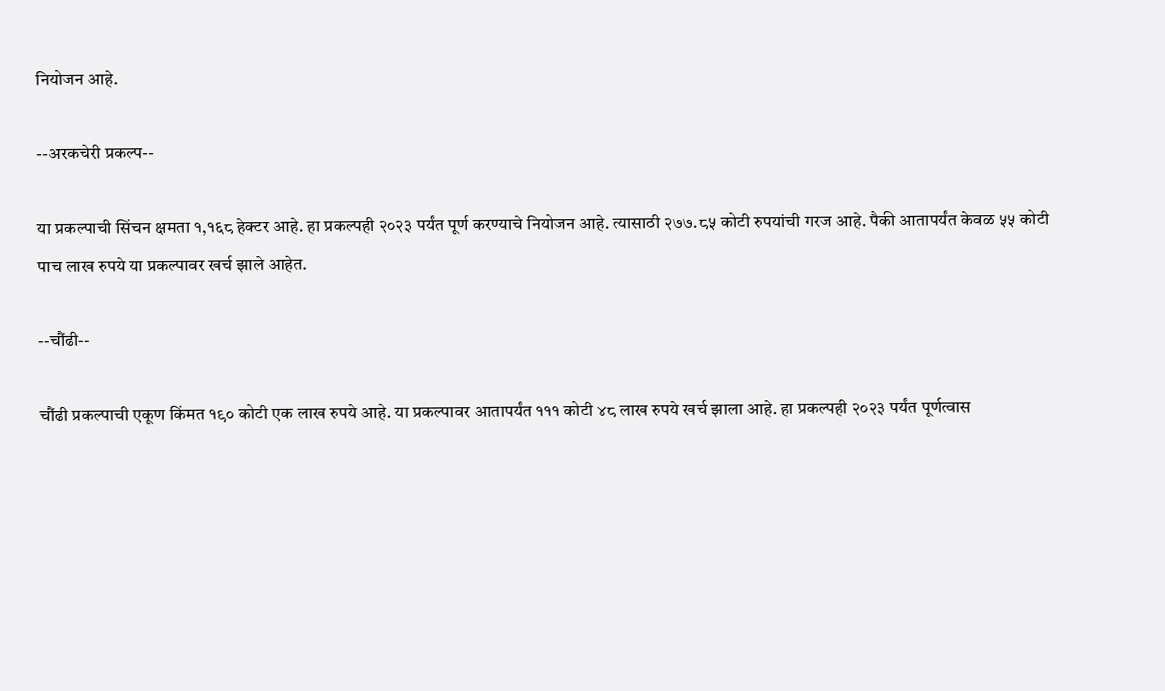नियोजन आहे.

--अरकचेरी प्रकल्प--

या प्रकल्पाची सिंचन क्षमता १,१६८ हेक्टर आहे. हा प्रकल्पही २०२३ पर्यंत पूर्ण करण्याचे नियोजन आहे. त्यासाठी २७७.८५ कोटी रुपयांची गरज आहे. पैकी आतापर्यंत केवळ ५५ कोटी पाच लाख रुपये या प्रकल्पावर खर्च झाले आहेत.

--चौंढी--

चौंढी प्रकल्पाची एकूण किंमत १९० कोटी एक लाख रुपये आहे. या प्रकल्पावर आतापर्यंत १११ कोटी ४८ लाख रुपये खर्च झाला आहे. हा प्रकल्पही २०२३ पर्यंत पूर्णत्वास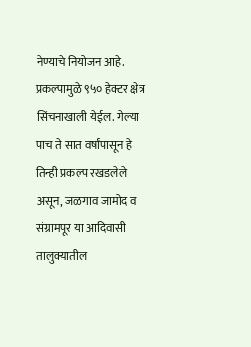नेण्याचे नियोजन आहे. प्रकल्पामुळे ९५० हेक्टर क्षेत्र सिंचनाखाली येईल. गेल्या पाच ते सात वर्षांपासून हे तिन्ही प्रकल्प रखडलेले असून, जळगाव जामोद व संग्रामपूर या आदिवासी तालुक्यातील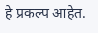हे प्रकल्प आहेत.